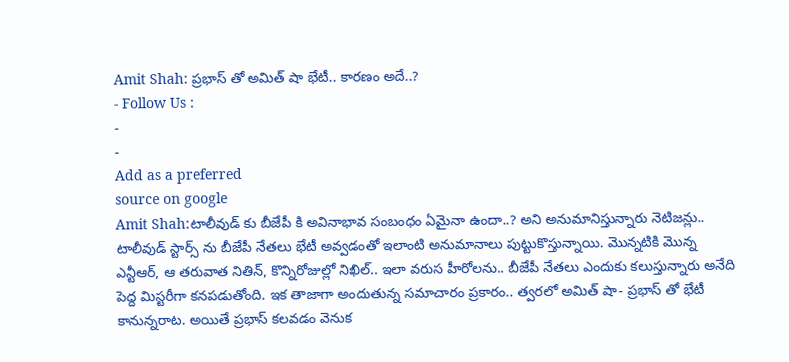Amit Shah: ప్రభాస్ తో అమిత్ షా భేటీ.. కారణం అదే..?
- Follow Us :
-
-
Add as a preferred
source on google
Amit Shah:టాలీవుడ్ కు బీజేపీ కి అవినాభావ సంబంధం ఏమైనా ఉందా..? అని అనుమానిస్తున్నారు నెటిజన్లు.. టాలీవుడ్ స్టార్స్ ను బీజేపీ నేతలు భేటీ అవ్వడంతో ఇలాంటి అనుమానాలు పుట్టుకొస్తున్నాయి. మొన్నటికి మొన్న ఎన్టీఆర్, ఆ తరువాత నితిన్, కొన్నిరోజుల్లో నిఖిల్.. ఇలా వరుస హీరోలను.. బీజేపీ నేతలు ఎందుకు కలుస్తున్నారు అనేది పెద్ద మిస్టరీగా కనపడుతోంది. ఇక తాజాగా అందుతున్న సమాచారం ప్రకారం.. త్వరలో అమిత్ షా- ప్రభాస్ తో భేటీ కానున్నరాట. అయితే ప్రభాస్ కలవడం వెనుక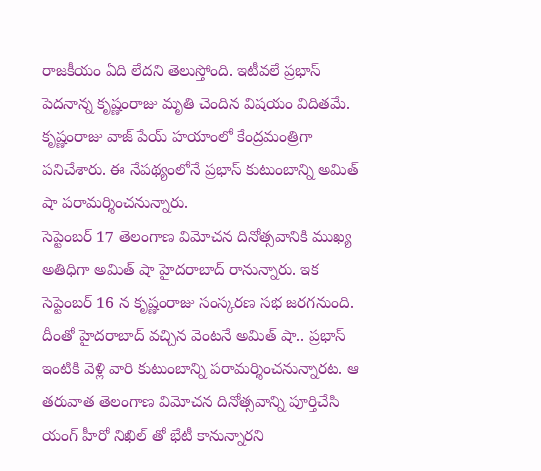రాజకీయం ఏది లేదని తెలుస్తోంది. ఇటీవలే ప్రభాస్ పెదనాన్న కృష్ణంరాజు మృతి చెందిన విషయం విదితమే. కృష్ణంరాజు వాజ్ పేయ్ హయాంలో కేంద్రమంత్రిగా పనిచేశారు. ఈ నేపథ్యంలోనే ప్రభాస్ కుటుంబాన్ని అమిత్ షా పరామర్శించనున్నారు.
సెప్టెంబర్ 17 తెలంగాణ విమోచన దినోత్సవానికి ముఖ్య అతిధిగా అమిత్ షా హైదరాబాద్ రానున్నారు. ఇక సెప్టెంబర్ 16 న కృష్ణంరాజు సంస్కరణ సభ జరగనుంది. దీంతో హైదరాబాద్ వచ్చిన వెంటనే అమిత్ షా.. ప్రభాస్ ఇంటికి వెళ్లి వారి కుటుంబాన్ని పరామర్శించనున్నారట. ఆ తరువాత తెలంగాణ విమోచన దినోత్సవాన్ని పూర్తిచేసి యంగ్ హీరో నిఖిల్ తో భేటీ కానున్నారని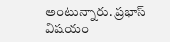అంటున్నారు. ప్రభాస్ విషయం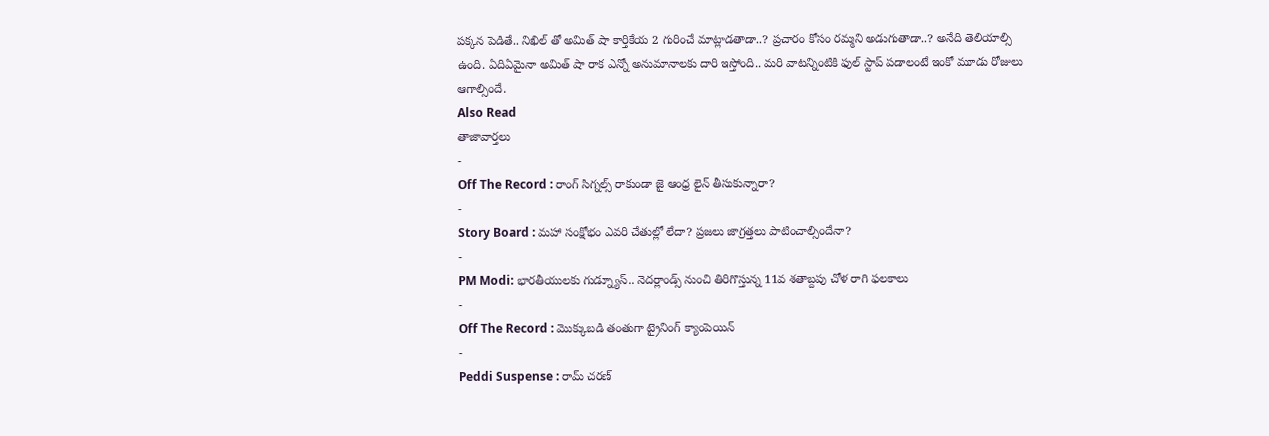పక్కన పెడితే.. నిఖిల్ తో అమిత్ షా కార్తికేయ 2 గురించే మాట్లాడతాడా..? ప్రచారం కోసం రమ్మని అడుగుతాడా..? అనేది తెలియాల్సి ఉంది. ఏదిఏమైనా అమిత్ షా రాక ఎన్నో అనుమానాలకు దారి ఇస్తోంది.. మరి వాటన్నింటికి ఫుల్ స్టాప్ పడాలంటే ఇంకో మూడు రోజులు ఆగాల్సిందే.
Also Read
తాజావార్తలు
-
Off The Record : రాంగ్ సిగ్నల్స్ రాకుండా జై ఆంధ్ర లైన్ తీసుకున్నారా?
-
Story Board : మహా సంక్షోభం ఎవరి చేతుల్లో లేదా? ప్రజలు జాగ్రత్తలు పాటించాల్సిందేనా?
-
PM Modi: భారతీయులకు గుడ్న్యూస్.. నెదర్లాండ్స్ నుంచి తిరిగొస్తున్న 11వ శతాబ్దపు చోళ రాగి ఫలకాలు
-
Off The Record : మొక్కుబడి తంతుగా ట్రైనింగ్ క్యాంపెయిన్
-
Peddi Suspense : రామ్ చరణ్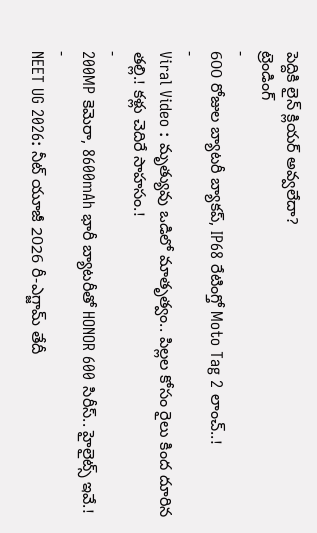పెద్దికి లైన్ క్లియర్ అవ్వలేదా?
ట్రెండింగ్
-
600 రోజుల బ్యాటరీ బ్యాకప్, IP68 రేటింగ్తో Moto Tag 2 లాంచ్..!
-
Viral Video : మృత్యువు ఒడిలో మాతృత్వం.. పిల్లల కోసం రైలు కింద దూరిన తల్లి.! కళ్లు చెదిరే సాహసం.!
-
200MP కెమెరా, 8600mAh భారీ బ్యాటరీతో HONOR 600 సిరీస్.. హైలైట్స్ ఇవే.!
-
NEET UG 2026: నీట్ యూజీ 2026 రీ-ఎగ్జామ్ తేదీ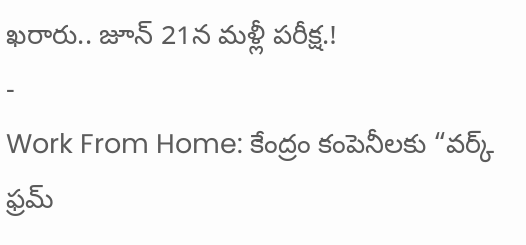ఖరారు.. జూన్ 21న మళ్లీ పరీక్ష.!
-
Work From Home: కేంద్రం కంపెనీలకు “వర్క్ ఫ్రమ్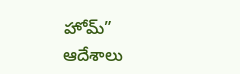హోమ్” ఆదేశాలు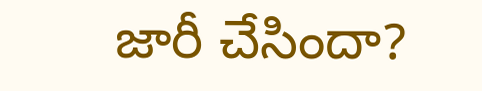జారీ చేసిందా?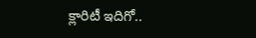క్లారిటీ ఇదిగో..